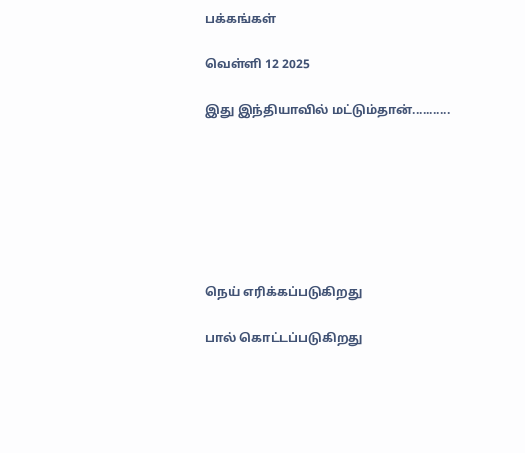பக்கங்கள்

வெள்ளி 12 2025

இது இந்தியாவில் மட்டும்தான்...........







நெய் எரிக்கப்படுகிறது

பால் கொட்டப்படுகிறது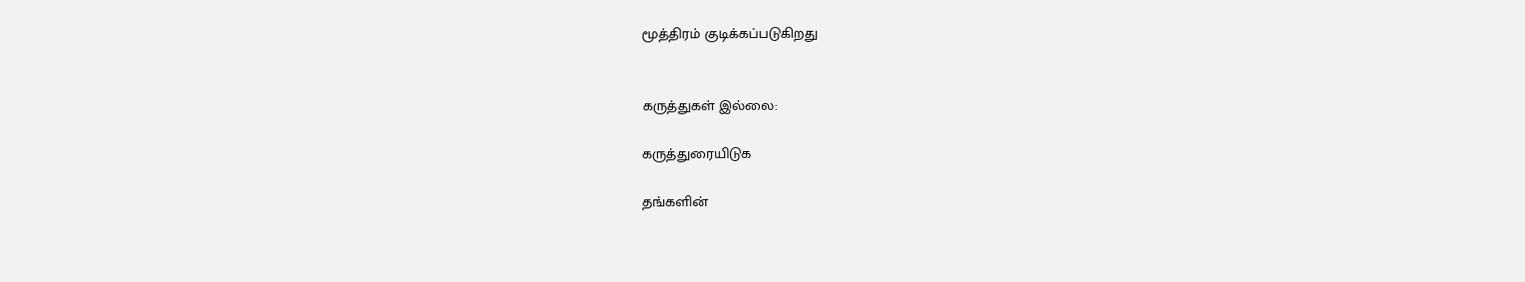மூத்திரம் குடிக்கப்படுகிறது


கருத்துகள் இல்லை:

கருத்துரையிடுக

தங்களின்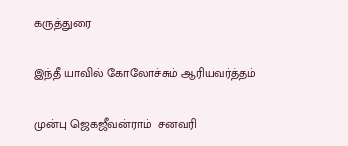கருத்துரை

இந்தீ யாவில் கோலோச்சும் ஆரியவர்த்தம்

முன்பு ஜெகஜீவன்ராம்  சனவரி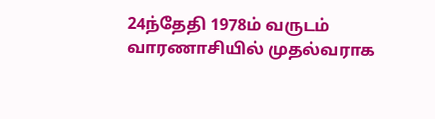24ந்தேதி 1978ம் வருடம்  வாரணாசியில் முதல்வராக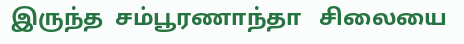இருந்த  சம்பூரணாந்தா   சிலையை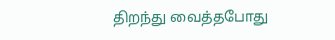திறந்து வைத்தபோது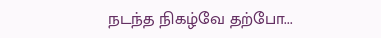நடந்த நிகழ்வே தற்போ...